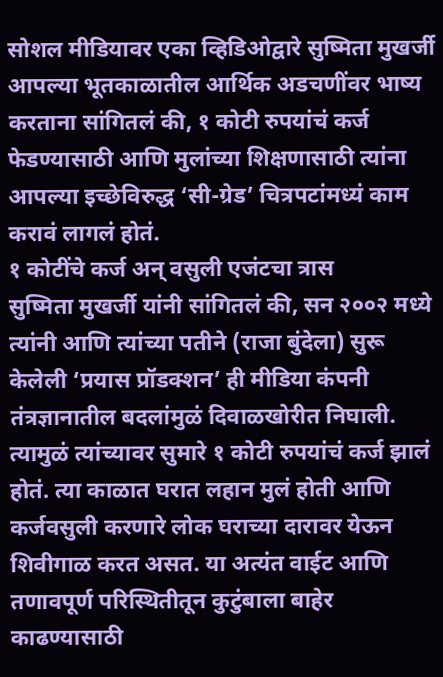सोशल मीडियावर एका व्हिडिओद्वारे सुष्मिता मुखर्जी आपल्या भूतकाळातील आर्थिक अडचणींवर भाष्य करताना सांगितलं की, १ कोटी रुपयांचं कर्ज फेडण्यासाठी आणि मुलांच्या शिक्षणासाठी त्यांना आपल्या इच्छेविरुद्ध ‘सी-ग्रेड’ चित्रपटांमध्यं काम करावं लागलं होतं.
१ कोटींचे कर्ज अन् वसुली एजंटचा त्रास
सुष्मिता मुखर्जी यांनी सांगितलं की, सन २००२ मध्ये त्यांनी आणि त्यांच्या पतीने (राजा बुंदेला) सुरू केलेली ‘प्रयास प्रॉडक्शन’ ही मीडिया कंपनी तंत्रज्ञानातील बदलांमुळं दिवाळखोरीत निघाली. त्यामुळं त्यांच्यावर सुमारे १ कोटी रुपयांचं कर्ज झालं होतं. त्या काळात घरात लहान मुलं होती आणि कर्जवसुली करणारे लोक घराच्या दारावर येऊन शिवीगाळ करत असत. या अत्यंत वाईट आणि तणावपूर्ण परिस्थितीतून कुटुंबाला बाहेर काढण्यासाठी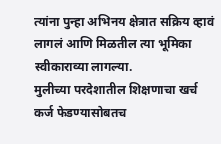त्यांना पुन्हा अभिनय क्षेत्रात सक्रिय व्हावं लागलं आणि मिळतील त्या भूमिका स्वीकाराव्या लागल्या.
मुलीच्या परदेशातील शिक्षणाचा खर्च
कर्ज फेडण्यासोबतच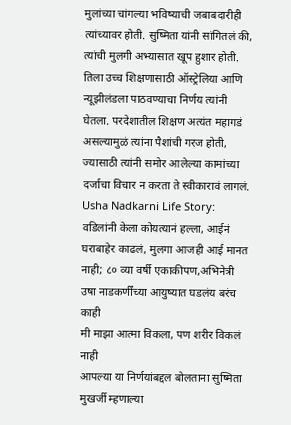मुलांच्या चांगल्या भविष्याची जबाबदारीही त्यांच्यावर होती. सुष्मिता यांनी सांगितलं की, त्यांची मुलगी अभ्यासात खूप हुशार होती. तिला उच्च शिक्षणासाठी ऑस्ट्रेलिया आणि न्यूझीलंडला पाठवण्याचा निर्णय त्यांनी घेतला. परदेशातील शिक्षण अत्यंत महागडं असल्यामुळं त्यांना पैशांची गरज होती, ज्यासाठी त्यांनी समोर आलेल्या कामांच्या दर्जाचा विचार न करता ते स्वीकारावं लागलं.
Usha Nadkarni Life Story: वडिलांनी केला कोयत्यानं हल्ला, आईनं घराबाहेर काढलं, मुलगा आजही आई मानत नाही; ८० व्या वर्षी एकाकीपण,अभिनेत्री उषा नाडकर्णींच्या आयुष्यात घडलंय बरंच काही
मी माझा आत्मा विकला, पण शरीर विकलं नाही
आपल्या या निर्णयांबद्दल बोलताना सुष्मिता मुखर्जी म्हणाल्या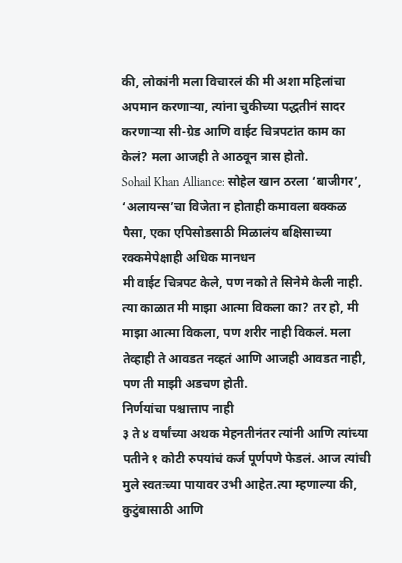की, लोकांनी मला विचारलं की मी अशा महिलांचा अपमान करणाऱ्या, त्यांना चुकीच्या पद्धतीनं सादर करणाऱ्या सी-ग्रेड आणि वाईट चित्रपटांत काम का केलं? मला आजही ते आठवून त्रास होतो.
Sohail Khan Alliance: सोहेल खान ठरला ‘बाजीगर’, ‘अलायन्स’चा विजेता न होताही कमावला बक्कळ पैसा, एका एपिसोडसाठी मिळालंय बक्षिसाच्या रक्कमेपेक्षाही अधिक मानधन
मी वाईट चित्रपट केले, पण नको ते सिनेमे केली नाही. त्या काळात मी माझा आत्मा विकला का? तर हो, मी माझा आत्मा विकला, पण शरीर नाही विकलं. मला तेव्हाही ते आवडत नव्हतं आणि आजही आवडत नाही, पण ती माझी अडचण होती.
निर्णयांचा पश्चात्ताप नाही
३ ते ४ वर्षांच्या अथक मेहनतीनंतर त्यांनी आणि त्यांच्या पतीने १ कोटी रुपयांचं कर्ज पूर्णपणे फेडलं. आज त्यांची मुले स्वतःच्या पायावर उभी आहेत.त्या म्हणाल्या की, कुटुंबासाठी आणि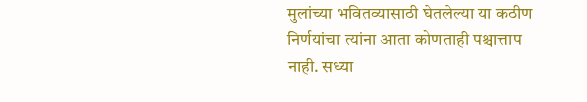मुलांच्या भवितव्यासाठी घेतलेल्या या कठीण निर्णयांचा त्यांना आता कोणताही पश्चात्ताप नाही. सध्या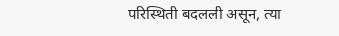परिस्थिती बदलली असून, त्या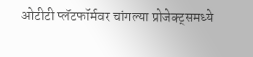ओटीटी प्लॅटफॉर्मवर चांगल्या प्रोजेक्ट्समध्ये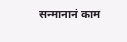सन्मानानं काम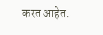करत आहेत.